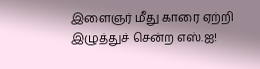இளைஞர் மீது காரை ஏற்றி இழுத்துச் சென்ற எஸ்.ஐ!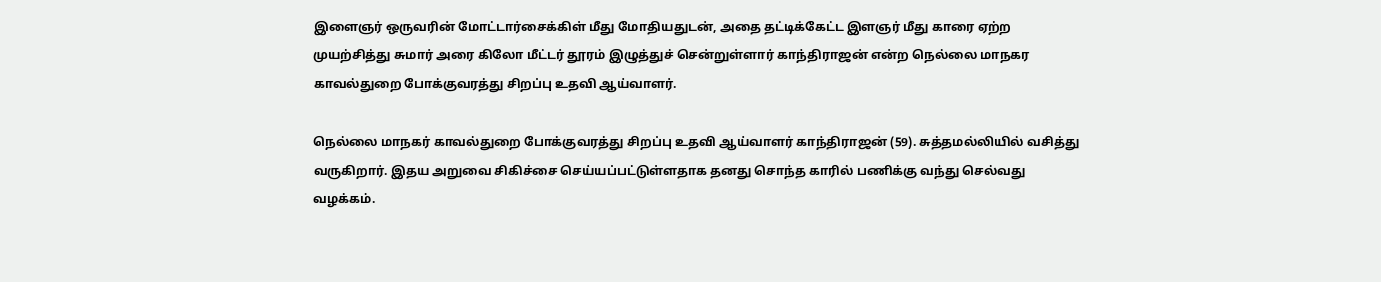இளைஞர் ஒருவரின் மோட்டார்சைக்கிள் மீது மோதியதுடன், அதை தட்டிக்கேட்ட இளஞர் மீது காரை ஏற்ற முயற்சித்து சுமார் அரை கிலோ மீட்டர் தூரம் இழுத்துச் சென்றுள்ளார் காந்திராஜன் என்ற நெல்லை மாநகர காவல்துறை போக்குவரத்து சிறப்பு உதவி ஆய்வாளர்.

நெல்லை மாநகர் காவல்துறை போக்குவரத்து சிறப்பு உதவி ஆய்வாளர் காந்திராஜன் (59). சுத்தமல்லியில் வசித்து வருகிறார். இதய அறுவை சிகிச்சை செய்யப்பட்டுள்ளதாக தனது சொந்த காரில் பணிக்கு வந்து செல்வது வழக்கம்.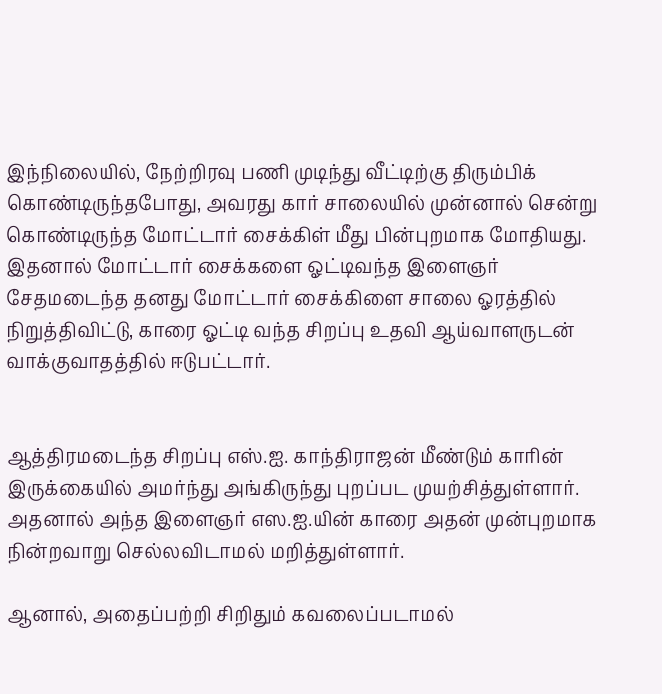இந்நிலையில், நேற்றிரவு பணி முடிந்து வீட்டிற்கு திரும்பிக் கொண்டிருந்தபோது, அவரது கார் சாலையில் முன்னால் சென்று கொண்டிருந்த மோட்டார் சைக்கிள் மீது பின்புறமாக மோதியது.  இதனால் மோட்டார் சைக்களை ஓட்டிவந்த இளைஞர் சேதமடைந்த தனது மோட்டார் சைக்கிளை சாலை ஓரத்தில் நிறுத்திவிட்டு, காரை ஓட்டி வந்த சிறப்பு உதவி ஆய்வாளருடன் வாக்குவாதத்தில் ஈடுபட்டார்.


ஆத்திரமடைந்த சிறப்பு எஸ்.ஐ. காந்திராஜன் மீண்டும் காரின் இருக்கையில் அமர்ந்து அங்கிருந்து புறப்பட முயற்சித்துள்ளார். அதனால் அந்த இளைஞர் எஸ.ஐ.யின் காரை அதன் முன்புறமாக நின்றவாறு செல்லவிடாமல் மறித்துள்ளார்.

ஆனால், அதைப்பற்றி சிறிதும் கவலைப்படாமல்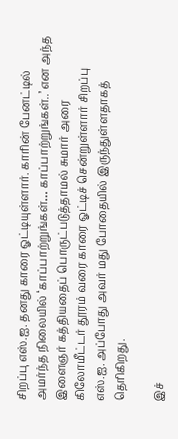சிறப்பு எஸ்.ஐ. தனது காரை ஓட்டியுள்ளார். காரின் பேனட்டில் அமர்ந்த நிலையில் ‘காப்பாற்றுங்கள்… காப்பாற்றுங்கள்..’ என அந்த இளைஞர் கத்தியதைப் பொருட்படுத்தாமல் சுமார் அரை கிலோமீட்டர் தூரம் வரை காரை ஓட்டிச் சென்றுள்ளார் சிறப்பு எஸ்.ஐ. அப்போது அவர் மது போதையில் இருந்துள்ளதாகத் தெரிகிறது.

இச்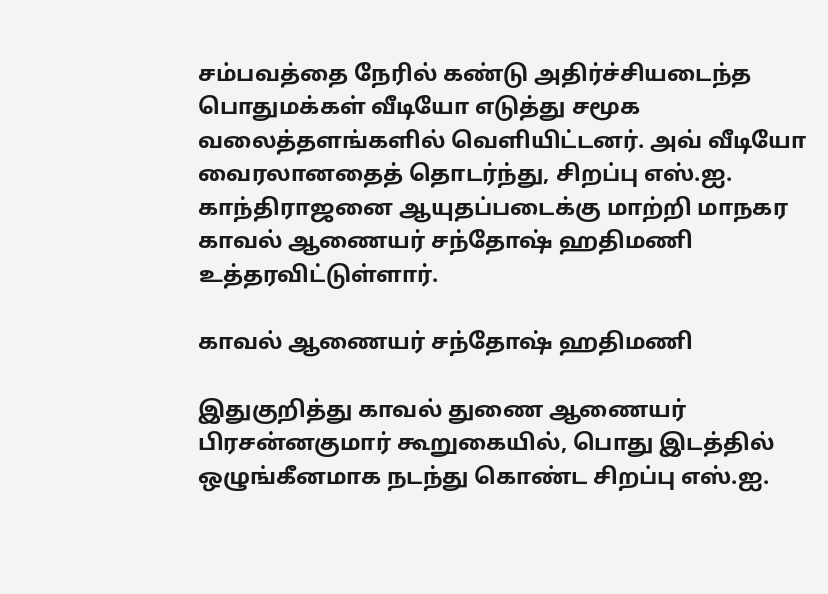சம்பவத்தை நேரில் கண்டு அதிர்ச்சியடைந்த பொதுமக்கள் வீடியோ எடுத்து சமூக வலைத்தளங்களில் வெளியிட்டனர். அவ் வீடியோ வைரலானதைத் தொடர்ந்து, சிறப்பு எஸ்.ஐ. காந்திராஜனை ஆயுதப்படைக்கு மாற்றி மாநகர காவல் ஆணையர் சந்தோஷ் ஹதிமணி உத்தரவிட்டுள்ளார்.

காவல் ஆணையர் சந்தோஷ் ஹதிமணி

இதுகுறித்து காவல் துணை ஆணையர் பிரசன்னகுமார் கூறுகையில், பொது இடத்தில் ஒழுங்கீனமாக நடந்து கொண்ட சிறப்பு எஸ்.ஐ.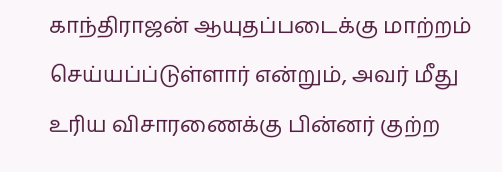காந்திராஜன் ஆயுதப்படைக்கு மாற்றம் செய்யப்ப்டுள்ளார் என்றும், அவர் மீது உரிய விசாரணைக்கு பின்னர் குற்ற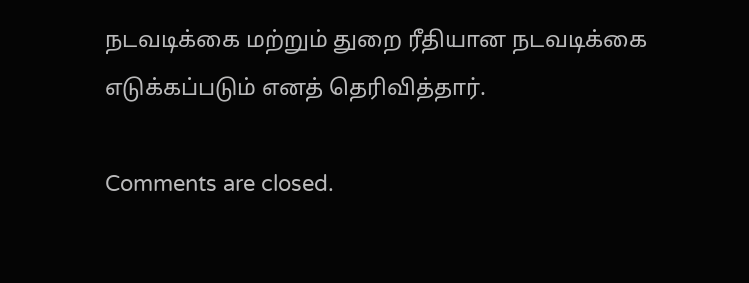நடவடிக்கை மற்றும் துறை ரீதியான நடவடிக்கை எடுக்கப்படும் எனத் தெரிவித்தார்.

Comments are closed.